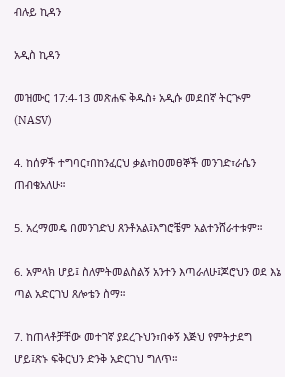ብሉይ ኪዳን

አዲስ ኪዳን

መዝሙር 17:4-13 መጽሐፍ ቅዱስ፥ አዲሱ መደበኛ ትርጒም (NASV)

4. ከሰዎች ተግባር፣በከንፈርህ ቃል፣ከዐመፀኞች መንገድ፣ራሴን ጠብቄአለሁ።

5. አረማመዴ በመንገድህ ጸንቶአል፤እግሮቼም አልተንሸራተቱም።

6. አምላክ ሆይ፤ ስለምትመልስልኝ አንተን እጣራለሁ፤ጆሮህን ወደ እኔ ጣል አድርገህ ጸሎቴን ስማ።

7. ከጠላቶቻቸው መተገኛ ያደረጉህን፣በቀኝ እጅህ የምትታደግ ሆይ፤ጽኑ ፍቅርህን ድንቅ አድርገህ ግለጥ።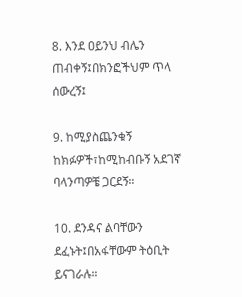8. እንደ ዐይንህ ብሌን ጠብቀኝ፤በክንፎችህም ጥላ ሰውረኝ፤

9. ከሚያስጨንቁኝ ከክፉዎች፣ከሚከብቡኝ አደገኛ ባላንጣዎቼ ጋርደኝ።

10. ደንዳና ልባቸውን ደፈኑት፤በአፋቸውም ትዕቢት ይናገራሉ።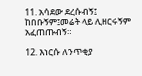11. አሳደው ደረሱብኝ፤ ከበቡኝም፤መሬት ላይ ሊዘርሩኝም አፈጠጡብኝ።

12. እነርሱ ለንጥቂያ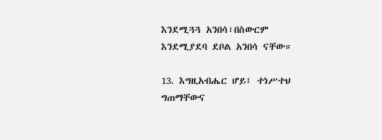እንደሚጓጓ አንበሳ፣በስውርም እንደሚያደባ ደቦል አንበሳ ናቸው።

13. እግዚአብሔር ሆይ፤ ተነሥተህ ግጠማቸውና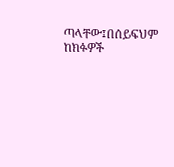ጣላቸው፤በሰይፍህም ከክፉዎች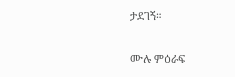ታደገኝ።

ሙሉ ምዕራፍ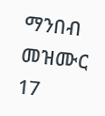ማንበብ መዝሙር 17